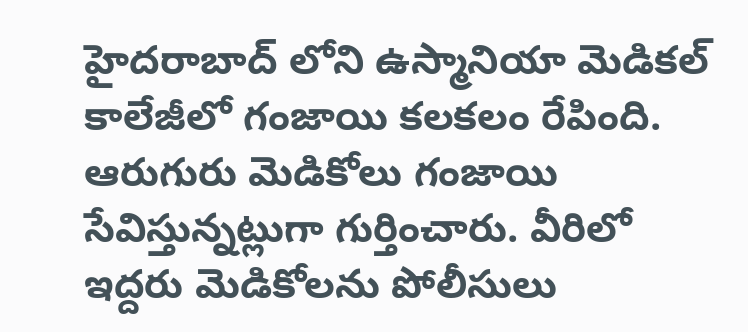హైదరాబాద్ లోని ఉస్మానియా మెడికల్ కాలేజీలో గంజాయి కలకలం రేపింది. ఆరుగురు మెడికోలు గంజాయి సేవిస్తున్నట్లుగా గుర్తించారు. వీరిలో ఇద్దరు మెడికోలను పోలీసులు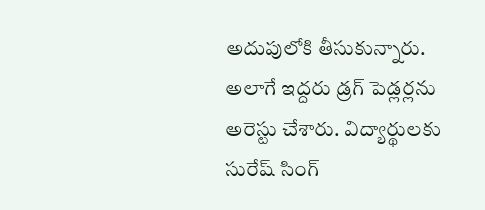అదుపులోకి తీసుకున్నారు. అలాగే ఇద్దరు డ్రగ్ పెడ్లర్లను అరెస్టు చేశారు. విద్యార్థులకు సురేష్ సింగ్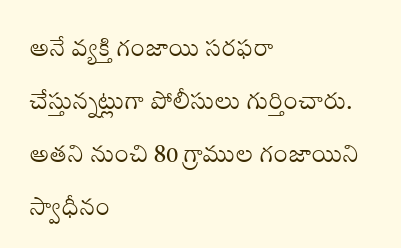అనే వ్యక్తి గంజాయి సరఫరా చేస్తున్నట్లుగా పోలీసులు గుర్తించారు. అతని నుంచి 80 గ్రాముల గంజాయిని స్వాధీనం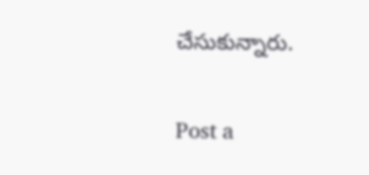చేసుకున్నారు.

Post a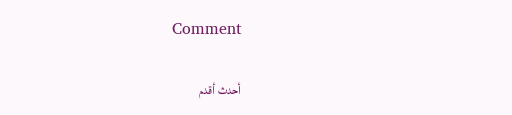Comment

أحدث أقدم